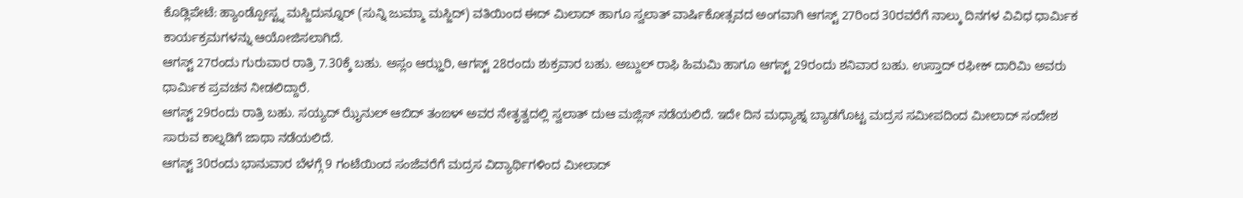ಕೊಡ್ಲಿಪೇಟೆ: ಹ್ಯಾಂಡ್ಪೋಸ್ಟ್ನ ಮಸ್ಜಿದುನ್ನೂರ್ (ಸುನ್ನಿ ಜುಮ್ಮಾ ಮಸ್ಜಿದ್) ವತಿಯಿಂದ ಈದ್ ಮಿಲಾದ್ ಹಾಗೂ ಸ್ವಲಾತ್ ವಾರ್ಷಿಕೋತ್ಸವದ ಅಂಗವಾಗಿ ಆಗಸ್ಟ್ 27ರಿಂದ 30ರವರೆಗೆ ನಾಲ್ಕು ದಿನಗಳ ವಿವಿಧ ಧಾರ್ಮಿಕ ಕಾರ್ಯಕ್ರಮಗಳನ್ನು ಆಯೋಜಿಸಲಾಗಿದೆ.
ಆಗಸ್ಟ್ 27ರಂದು ಗುರುವಾರ ರಾತ್ರಿ 7.30ಕ್ಕೆ ಬಹು. ಅಸ್ಲಂ ಆಝ್ಹರಿ, ಆಗಸ್ಟ್ 28ರಂದು ಶುಕ್ರವಾರ ಬಹು. ಅಬ್ದುಲ್ ರಾಫಿ ಹಿಮಮಿ ಹಾಗೂ ಆಗಸ್ಟ್ 29ರಂದು ಶನಿವಾರ ಬಹು. ಉಸ್ತಾದ್ ರಫೀಕ್ ದಾರಿಮಿ ಅವರು ಧಾರ್ಮಿಕ ಪ್ರವಚನ ನೀಡಲಿದ್ದಾರೆ.
ಆಗಸ್ಟ್ 29ರಂದು ರಾತ್ರಿ ಬಹು. ಸಯ್ಯದ್ ಝೈನುಲ್ ಆಬಿದ್ ತಂಙಳ್ ಅವರ ನೇತೃತ್ವದಲ್ಲಿ ಸ್ವಲಾತ್ ದುಆ ಮಜ್ಲಿಸ್ ನಡೆಯಲಿದೆ. ಇದೇ ದಿನ ಮಧ್ಯಾಹ್ನ ಬ್ಯಾಡಗೊಟ್ಟ ಮದ್ರಸ ಸಮೀಪದಿಂದ ಮೀಲಾದ್ ಸಂದೇಶ ಸಾರುವ ಕಾಲ್ನಡಿಗೆ ಜಾಥಾ ನಡೆಯಲಿದೆ.
ಆಗಸ್ಟ್ 30ರಂದು ಭಾನುವಾರ ಬೆಳಗ್ಗೆ 9 ಗಂಟೆಯಿಂದ ಸಂಜೆವರೆಗೆ ಮದ್ರಸ ವಿದ್ಯಾರ್ಥಿಗಳಿಂದ ಮೀಲಾದ್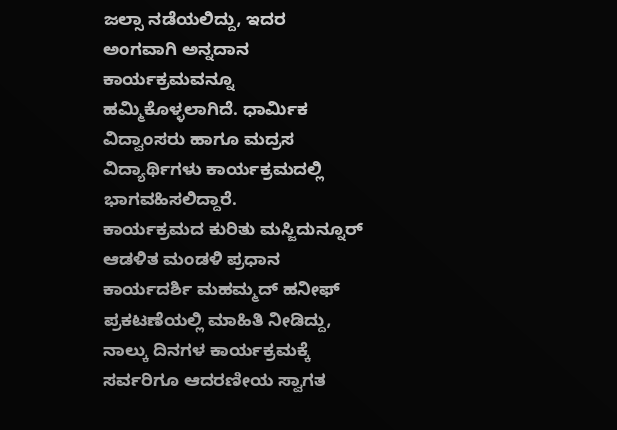ಜಲ್ಸಾ ನಡೆಯಲಿದ್ದು, ಇದರ ಅಂಗವಾಗಿ ಅನ್ನದಾನ ಕಾರ್ಯಕ್ರಮವನ್ನೂ ಹಮ್ಮಿಕೊಳ್ಳಲಾಗಿದೆ. ಧಾರ್ಮಿಕ ವಿದ್ವಾಂಸರು ಹಾಗೂ ಮದ್ರಸ ವಿದ್ಯಾರ್ಥಿಗಳು ಕಾರ್ಯಕ್ರಮದಲ್ಲಿ ಭಾಗವಹಿಸಲಿದ್ದಾರೆ.
ಕಾರ್ಯಕ್ರಮದ ಕುರಿತು ಮಸ್ಜಿದುನ್ನೂರ್ ಆಡಳಿತ ಮಂಡಳಿ ಪ್ರಧಾನ ಕಾರ್ಯದರ್ಶಿ ಮಹಮ್ಮದ್ ಹನೀಫ್ ಪ್ರಕಟಣೆಯಲ್ಲಿ ಮಾಹಿತಿ ನೀಡಿದ್ದು, ನಾಲ್ಕು ದಿನಗಳ ಕಾರ್ಯಕ್ರಮಕ್ಕೆ ಸರ್ವರಿಗೂ ಆದರಣೀಯ ಸ್ವಾಗತ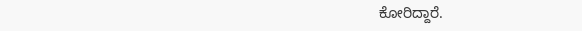ಕೋರಿದ್ದಾರೆ.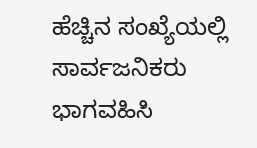ಹೆಚ್ಚಿನ ಸಂಖ್ಯೆಯಲ್ಲಿ ಸಾರ್ವಜನಿಕರು ಭಾಗವಹಿಸಿ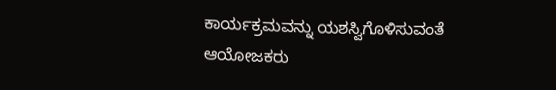ಕಾರ್ಯಕ್ರಮವನ್ನು ಯಶಸ್ವಿಗೊಳಿಸುವಂತೆ ಆಯೋಜಕರು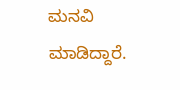ಮನವಿ ಮಾಡಿದ್ದಾರೆ.